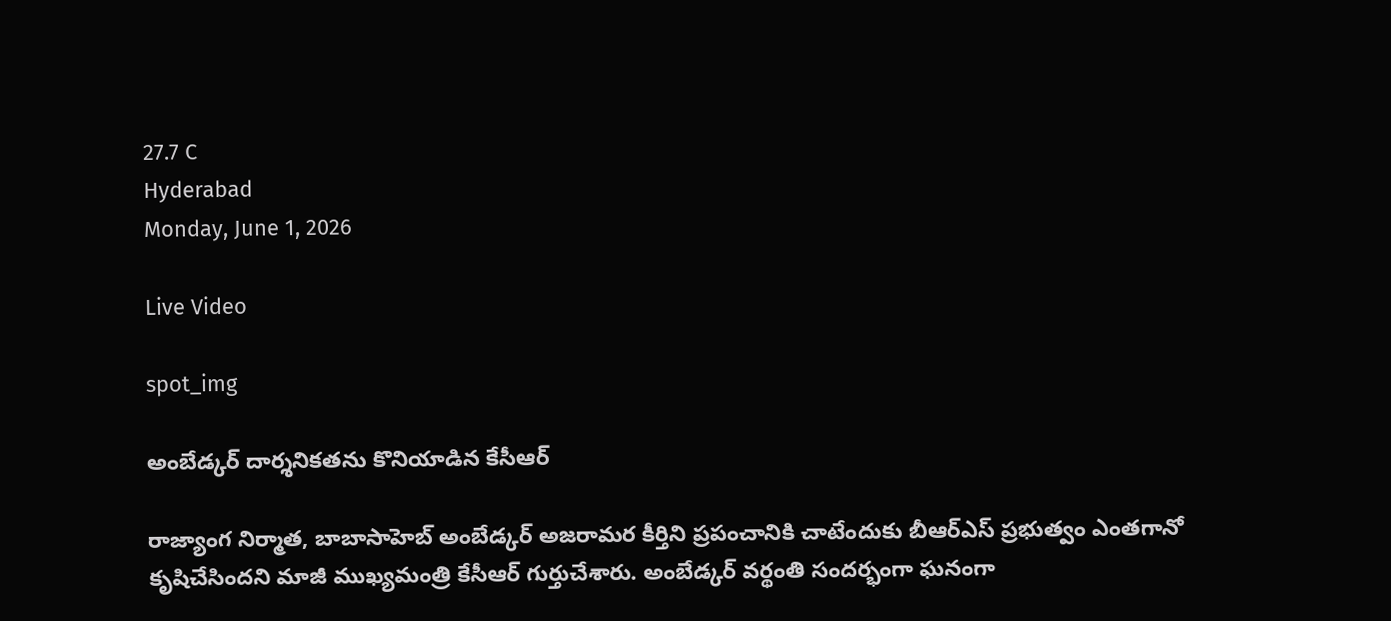27.7 C
Hyderabad
Monday, June 1, 2026

Live Video

spot_img

అంబేడ్కర్‌ దార్శనికతను కొనియాడిన కేసీఆర్‌

రాజ్యాంగ నిర్మాత, బాబాసాహెబ్‌ అంబేడ్కర్‌ అజరామర కీర్తిని ప్రపంచానికి చాటేందుకు బీఆర్‌ఎస్‌ ప్రభుత్వం ఎంతగానో కృషిచేసిందని మాజీ ముఖ్యమంత్రి కేసీఆర్‌ గుర్తుచేశారు. అంబేడ్కర్‌ వర్థంతి సందర్భంగా ఘనంగా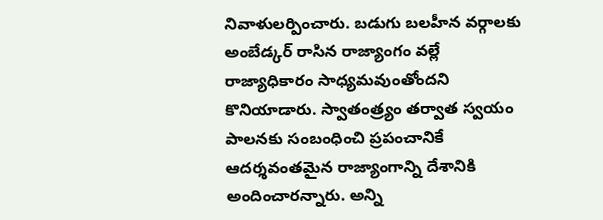నివాళులర్పించారు. బడుగు బలహీన వర్గాలకు అంబేడ్కర్‌ రాసిన రాజ్యాంగం వల్లే రాజ్యాధికారం సాధ్యమవుంతోందని కొనియాడారు. స్వాతంత్ర్యం తర్వాత స్వయం పాలనకు సంబంధించి ప్రపంచానికే ఆదర్శవంతమైన రాజ్యాంగాన్ని దేశానికి అందించారన్నారు. అన్ని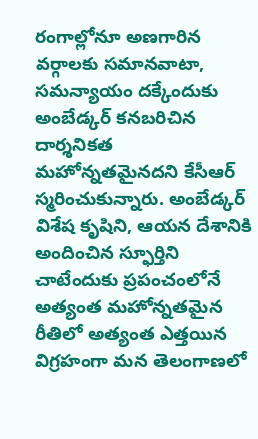రంగాల్లోనూ అణగారిన వర్గాలకు సమానవాటా, సమన్యాయం దక్కేందుకు అంబేడ్కర్‌ కనబరిచిన దార్శనికత మహోన్నతమైనదని కేసీఆర్ స్మరించుకున్నారు. అంబేడ్కర్‌ విశేష కృషిని, ఆయన దేశానికి అందించిన స్ఫూర్తిని చాటేందుకు ప్రపంచంలోనే అత్యంత మహోన్నతమైన రీతిలో అత్యంత ఎత్తయిన విగ్రహంగా మన తెలంగాణలో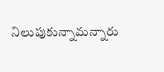నిలుపుకున్నామన్నారు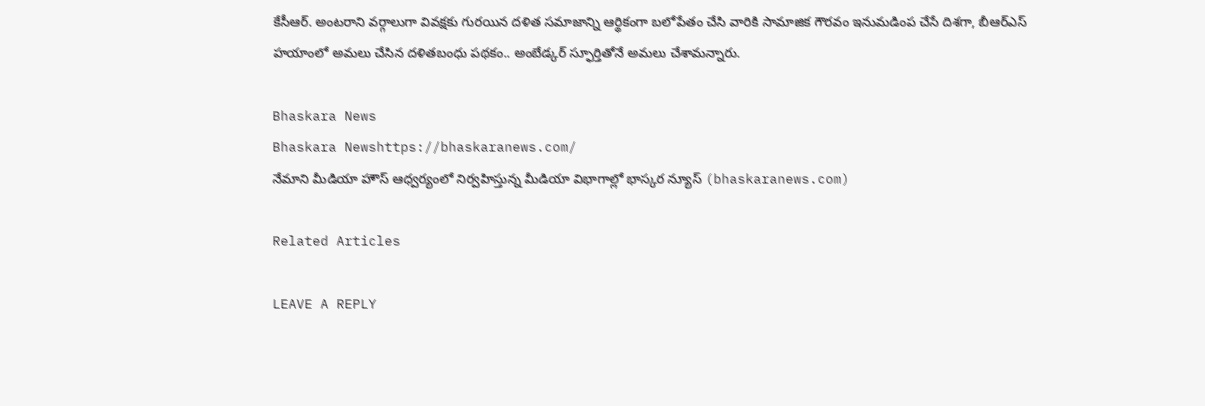కేసీఆర్. అంటరాని వర్గాలుగా వివక్షకు గురయిన దళిత సమాజాన్ని ఆర్థికంగా బలోపేతం చేసి వారికి సామాజిక గౌరవం ఇనుమడింప చేసే దిశగా, బీఆర్‌ఎస్‌ హయాంలో అమలు చేసిన దళితబంధు పథకం.. అంబేడ్కర్ స్ఫూర్తితోనే అమలు చేశామన్నారు.

Bhaskara News
Bhaskara Newshttps://bhaskaranews.com/
నేమాని మీడియా హౌస్ ఆధ్వర్యంలో నిర్వహిస్తున్న మీడియా విభాగాల్లో భాస్కర న్యూస్ (bhaskaranews.com)

Related Articles

LEAVE A REPLY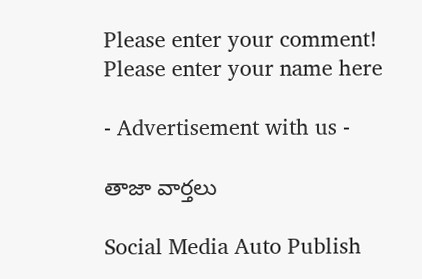Please enter your comment!
Please enter your name here

- Advertisement with us -

తాజా వార్తలు

Social Media Auto Publish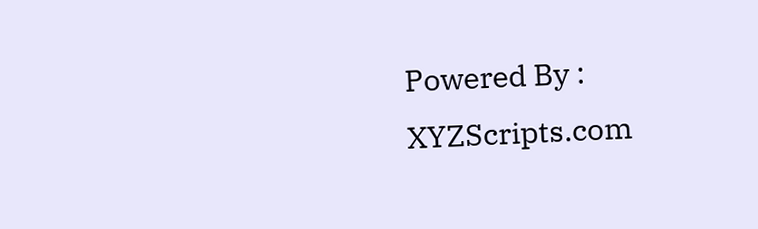Powered By : XYZScripts.com